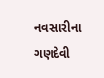નવસારીના ગણદેવી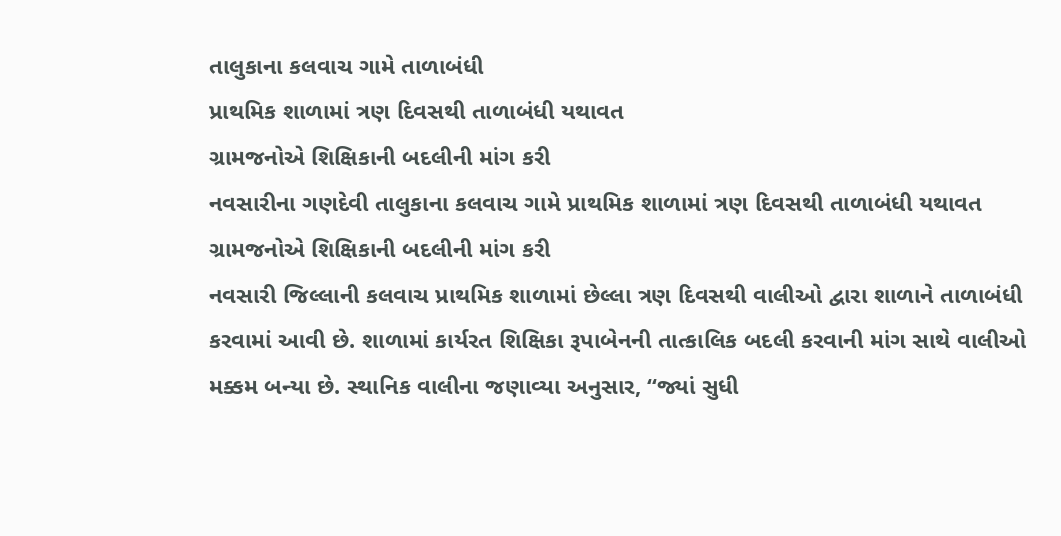તાલુકાના કલવાચ ગામે તાળાબંધી
પ્રાથમિક શાળામાં ત્રણ દિવસથી તાળાબંધી યથાવત
ગ્રામજનોએ શિક્ષિકાની બદલીની માંગ કરી
નવસારીના ગણદેવી તાલુકાના કલવાચ ગામે પ્રાથમિક શાળામાં ત્રણ દિવસથી તાળાબંધી યથાવત ગ્રામજનોએ શિક્ષિકાની બદલીની માંગ કરી
નવસારી જિલ્લાની કલવાચ પ્રાથમિક શાળામાં છેલ્લા ત્રણ દિવસથી વાલીઓ દ્વારા શાળાને તાળાબંધી કરવામાં આવી છે. શાળામાં કાર્યરત શિક્ષિકા રૂપાબેનની તાત્કાલિક બદલી કરવાની માંગ સાથે વાલીઓ મક્કમ બન્યા છે. સ્થાનિક વાલીના જણાવ્યા અનુસાર, “જ્યાં સુધી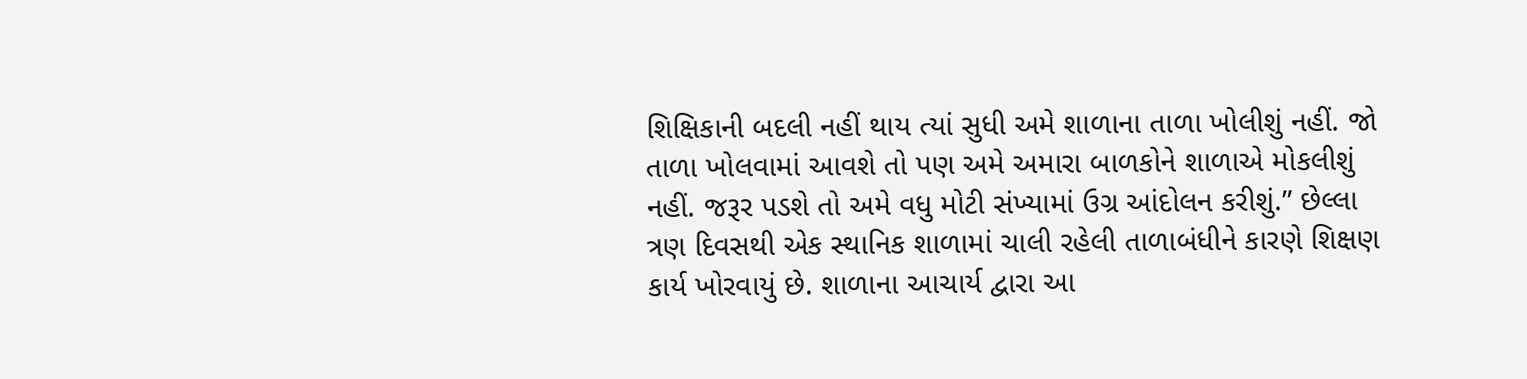શિક્ષિકાની બદલી નહીં થાય ત્યાં સુધી અમે શાળાના તાળા ખોલીશું નહીં. જો તાળા ખોલવામાં આવશે તો પણ અમે અમારા બાળકોને શાળાએ મોકલીશું નહીં. જરૂર પડશે તો અમે વધુ મોટી સંખ્યામાં ઉગ્ર આંદોલન કરીશું.” છેલ્લા ત્રણ દિવસથી એક સ્થાનિક શાળામાં ચાલી રહેલી તાળાબંધીને કારણે શિક્ષણ કાર્ય ખોરવાયું છે. શાળાના આચાર્ય દ્વારા આ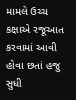મામલે ઉચ્ચ કક્ષાએ રજૂઆત કરવામાં આવી હોવા છતાં હજુ સુધી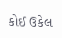કોઈ ઉકેલ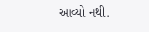આવ્યો નથી.